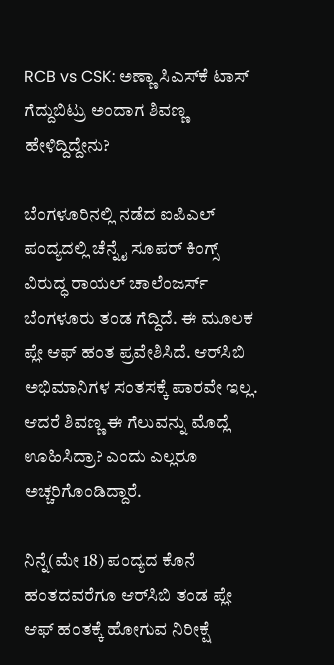RCB vs CSK: ಅಣ್ಣಾ ಸಿಎಸ್‌ಕೆ ಟಾಸ್ ಗೆದ್ದುಬಿಟ್ರು ಅಂದಾಗ ಶಿವಣ್ಣ ಹೇಳಿದ್ದಿದ್ದೇನು?

ಬೆಂಗಳೂರಿನಲ್ಲಿ ನಡೆದ ಐಪಿಎಲ್ ಪಂದ್ಯದಲ್ಲಿ ಚೆನ್ನೈ ಸೂಪರ್ ಕಿಂಗ್ಸ್ ವಿರುದ್ಧ ರಾಯಲ್ ಚಾಲೆಂಜರ್ಸ್ ಬೆಂಗಳೂರು ತಂಡ ಗೆದ್ದಿದೆ. ಈ ಮೂಲಕ ಪ್ಲೇ ಆಫ್ ಹಂತ ಪ್ರವೇಶಿಸಿದೆ. ಆರ್‌ಸಿಬಿ ಅಭಿಮಾನಿಗಳ ಸಂತಸಕ್ಕೆ ಪಾರವೇ ಇಲ್ಲ. ಆದರೆ ಶಿವಣ್ಣ ಈ ಗೆಲುವನ್ನು ಮೊದ್ಲೆ ಊಹಿಸಿದ್ರಾ? ಎಂದು ಎಲ್ಲರೂ ಅಚ್ಚರಿಗೊಂಡಿದ್ದಾರೆ.

ನಿನ್ನೆ(ಮೇ 18) ಪಂದ್ಯದ ಕೊನೆ ಹಂತದವರೆಗೂ ಆರ್‌ಸಿಬಿ ತಂಡ ಪ್ಲೇ ಆಫ್‌ ಹಂತಕ್ಕೆ ಹೋಗುವ ನಿರೀಕ್ಷೆ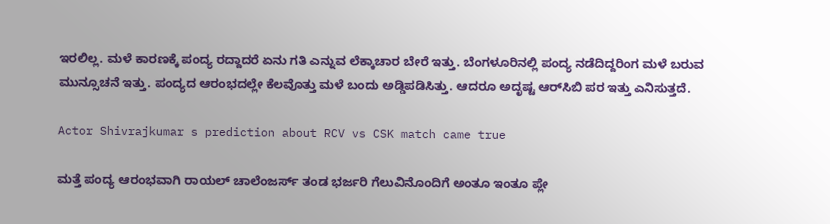ಇರಲಿಲ್ಲ. ಮಳೆ ಕಾರಣಕ್ಕೆ ಪಂದ್ಯ ರದ್ದಾದರೆ ಏನು ಗತಿ ಎನ್ನುವ ಲೆಕ್ಕಾಚಾರ ಬೇರೆ ಇತ್ತು. ಬೆಂಗಳೂರಿನಲ್ಲಿ ಪಂದ್ಯ ನಡೆದಿದ್ದರಿಂಗ ಮಳೆ ಬರುವ ಮುನ್ಸೂಚನೆ ಇತ್ತು. ಪಂದ್ಯದ ಆರಂಭದಲ್ಲೇ ಕೆಲವೊತ್ತು ಮಳೆ ಬಂದು ಅಡ್ಡಿಪಡಿಸಿತ್ತು. ಆದರೂ ಅದೃಷ್ಟ ಆರ್‌ಸಿಬಿ ಪರ ಇತ್ತು ಎನಿಸುತ್ತದೆ.

Actor Shivrajkumar s prediction about RCV vs CSK match came true

ಮತ್ತೆ ಪಂದ್ಯ ಆರಂಭವಾಗಿ ರಾಯಲ್ ಚಾಲೆಂಜರ್ಸ್ ತಂಡ ಭರ್ಜರಿ ಗೆಲುವಿನೊಂದಿಗೆ ಅಂತೂ ಇಂತೂ ಪ್ಲೇ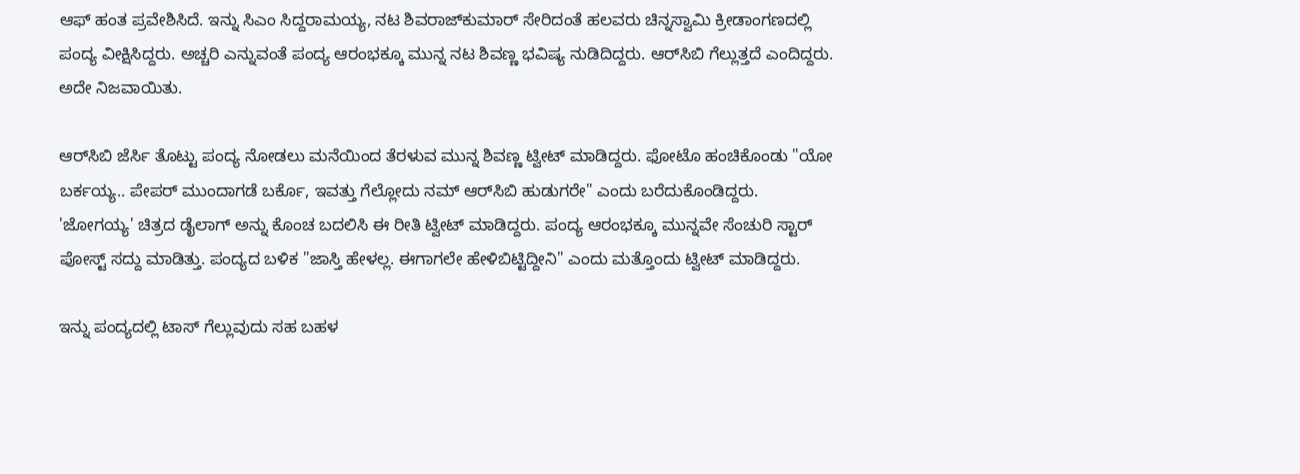ಆಫ್ ಹಂತ ಪ್ರವೇಶಿಸಿದೆ. ಇನ್ನು ಸಿಎಂ ಸಿದ್ದರಾಮಯ್ಯ, ನಟ ಶಿವರಾಜ್‌ಕುಮಾರ್ ಸೇರಿದಂತೆ ಹಲವರು ಚಿನ್ನಸ್ವಾಮಿ ಕ್ರೀಡಾಂಗಣದಲ್ಲಿ ಪಂದ್ಯ ವೀಕ್ಷಿಸಿದ್ದರು. ಅಚ್ಚರಿ ಎನ್ನುವಂತೆ ಪಂದ್ಯ ಆರಂಭಕ್ಕೂ ಮುನ್ನ ನಟ ಶಿವಣ್ಣ ಭವಿಷ್ಯ ನುಡಿದಿದ್ದರು. ಆರ್‌ಸಿಬಿ ಗೆಲ್ಲುತ್ತದೆ ಎಂದಿದ್ದರು. ಅದೇ ನಿಜವಾಯಿತು.

ಆರ್‌ಸಿಬಿ ಜೆರ್ಸಿ ತೊಟ್ಟು ಪಂದ್ಯ ನೋಡಲು ಮನೆಯಿಂದ ತೆರಳುವ ಮುನ್ನ ಶಿವಣ್ಣ ಟ್ವೀಟ್ ಮಾಡಿದ್ದರು. ಫೋಟೊ ಹಂಚಿಕೊಂಡು "ಯೋ ಬರ್ಕಯ್ಯ.. ಪೇಪರ್ ಮುಂದಾಗಡೆ ಬರ್ಕೊ, ಇವತ್ತು ಗೆಲ್ಲೋದು ನಮ್ ಆರ್‌ಸಿಬಿ ಹುಡುಗರೇ" ಎಂದು ಬರೆದುಕೊಂಡಿದ್ದರು. 'ಜೋಗಯ್ಯ' ಚಿತ್ರದ ಡೈಲಾಗ್ ಅನ್ನು ಕೊಂಚ ಬದಲಿಸಿ ಈ ರೀತಿ ಟ್ವೀಟ್ ಮಾಡಿದ್ದರು. ಪಂದ್ಯ ಆರಂಭಕ್ಕೂ ಮುನ್ನವೇ ಸೆಂಚುರಿ ಸ್ಟಾರ್ ಪೋಸ್ಟ್ ಸದ್ದು ಮಾಡಿತ್ತು. ಪಂದ್ಯದ ಬಳಿಕ "ಜಾಸ್ತಿ ಹೇಳಲ್ಲ. ಈಗಾಗಲೇ ಹೇಳಿಬಿಟ್ಟಿದ್ದೀನಿ" ಎಂದು ಮತ್ತೊಂದು ಟ್ವೀಟ್ ಮಾಡಿದ್ದರು.

ಇನ್ನು ಪಂದ್ಯದಲ್ಲಿ ಟಾಸ್ ಗೆಲ್ಲುವುದು ಸಹ ಬಹಳ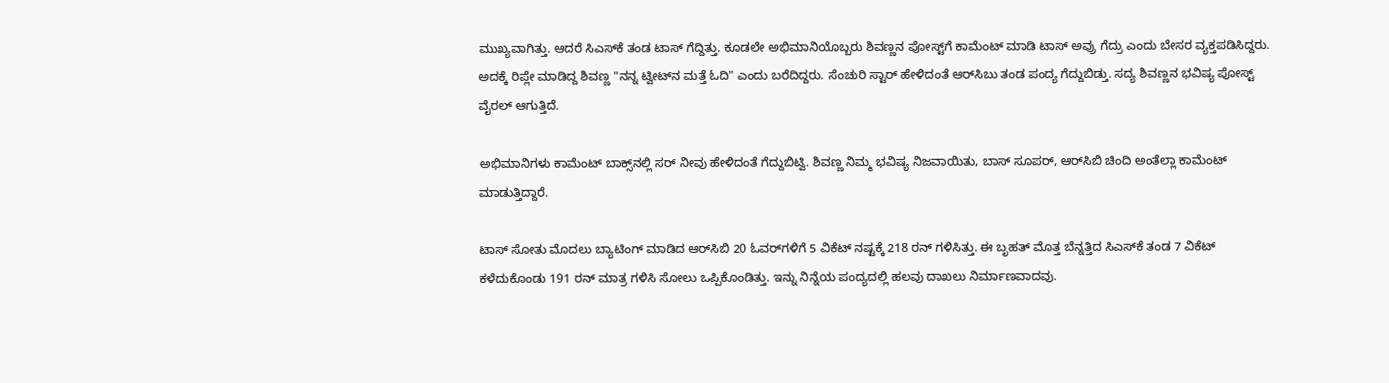ಮುಖ್ಯವಾಗಿತ್ತು. ಆದರೆ ಸಿಎಸ್‌ಕೆ ತಂಡ ಟಾಸ್ ಗೆದ್ದಿತ್ತು. ಕೂಡಲೇ ಅಭಿಮಾನಿಯೊಬ್ಬರು ಶಿವಣ್ಣನ ಪೋಸ್ಟ್‌ಗೆ ಕಾಮೆಂಟ್ ಮಾಡಿ ಟಾಸ್ ಅವ್ರು ಗೆದ್ರು ಎಂದು ಬೇಸರ ವ್ಯಕ್ತಪಡಿಸಿದ್ದರು. ಅದಕ್ಕೆ ರಿಪ್ಲೇ ಮಾಡಿದ್ದ ಶಿವಣ್ಣ "ನನ್ನ ಟ್ವೀಟ್‌ನ ಮತ್ತೆ ಓದಿ" ಎಂದು ಬರೆದಿದ್ದರು. ಸೆಂಚುರಿ ಸ್ಟಾರ್ ಹೇಳಿದಂತೆ ಆರ್‌ಸಿಬು ತಂಡ ಪಂದ್ಯ ಗೆದ್ದುಬಿಡ್ತು. ಸದ್ಯ ಶಿವಣ್ಣನ ಭವಿಷ್ಯ ಪೋಸ್ಟ್ ವೈರಲ್ ಆಗುತ್ತಿದೆ.

ಅಭಿಮಾನಿಗಳು ಕಾಮೆಂಟ್ ಬಾಕ್ಸ್‌ನಲ್ಲಿ ಸರ್ ನೀವು ಹೇಳಿದಂತೆ ಗೆದ್ದುಬಿಟ್ವಿ. ಶಿವಣ್ಣ ನಿಮ್ಮ ಭವಿಷ್ಯ ನಿಜವಾಯಿತು, ಬಾಸ್ ಸೂಪರ್, ಆರ್‌ಸಿಬಿ ಚಿಂದಿ ಅಂತೆಲ್ಲಾ ಕಾಮೆಂಟ್ ಮಾಡುತ್ತಿದ್ದಾರೆ.

ಟಾಸ್‌ ಸೋತು ಮೊದಲು ಬ್ಯಾಟಿಂಗ್ ಮಾಡಿದ ಆರ್‌ಸಿಬಿ 20 ಓವರ್‌ಗಳಿಗೆ 5 ವಿಕೆಟ್‌ ನಷ್ಟಕ್ಕೆ 218 ರನ್‌ ಗಳಿಸಿತ್ತು. ಈ ಬೃಹತ್ ಮೊತ್ತ ಬೆನ್ನತ್ತಿದ ಸಿಎಸ್‌ಕೆ ತಂಡ 7 ವಿಕೆಟ್‌ ಕಳೆದುಕೊಂಡು 191 ರನ್ ಮಾತ್ರ ಗಳಿಸಿ ಸೋಲು ಒಪ್ಪಿಕೊಂಡಿತ್ತು. ಇನ್ನು ನಿನ್ನೆಯ ಪಂದ್ಯದಲ್ಲಿ ಹಲವು ದಾಖಲು ನಿರ್ಮಾಣವಾದವು.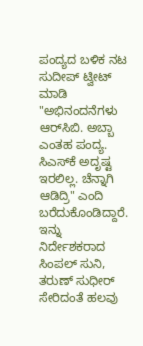ಪಂದ್ಯದ ಬಳಿಕ ನಟ ಸುದೀಪ್ ಟ್ವೀಟ್ ಮಾಡಿ "ಅಭಿನಂದನೆಗಳು ಆರ್‌ಸಿಬಿ. ಅಬ್ಬಾ ಎಂತಹ ಪಂದ್ಯ. ಸಿಎಸ್‌ಕೆ ಅದೃಷ್ಟ ಇರಲಿಲ್ಲ. ಚೆನ್ನಾಗಿ ಆಡಿದ್ರಿ" ಎಂದಿ ಬರೆದುಕೊಂಡಿದ್ದಾರೆ. ಇನ್ನು ನಿರ್ದೇಶಕರಾದ ಸಿಂಪಲ್ ಸುನಿ, ತರುಣ್ ಸುಧೀರ್ ಸೇರಿದಂತೆ ಹಲವು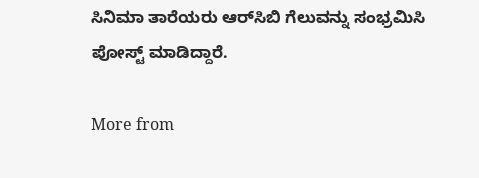ಸಿನಿಮಾ ತಾರೆಯರು ಆರ್‌ಸಿಬಿ ಗೆಲುವನ್ನು ಸಂಭ್ರಮಿಸಿ ಪೋಸ್ಟ್ ಮಾಡಿದ್ದಾರೆ.

More from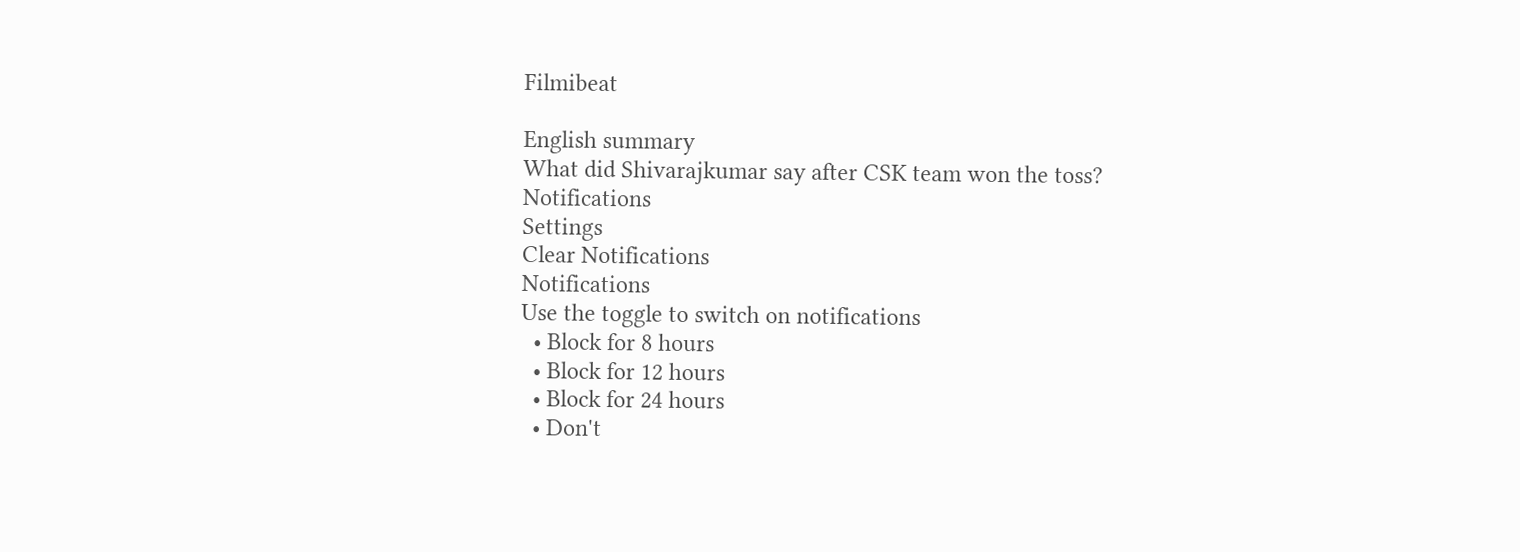Filmibeat

English summary
What did Shivarajkumar say after CSK team won the toss?
Notifications
Settings
Clear Notifications
Notifications
Use the toggle to switch on notifications
  • Block for 8 hours
  • Block for 12 hours
  • Block for 24 hours
  • Don't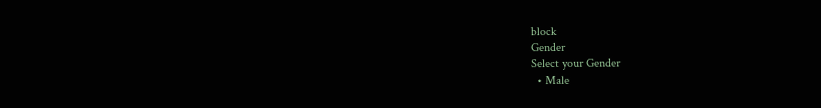block
Gender
Select your Gender
  • Male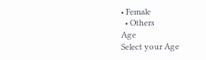• Female
  • Others
Age
Select your Age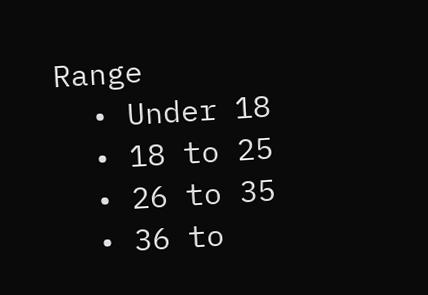Range
  • Under 18
  • 18 to 25
  • 26 to 35
  • 36 to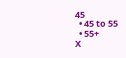45
  • 45 to 55
  • 55+
X